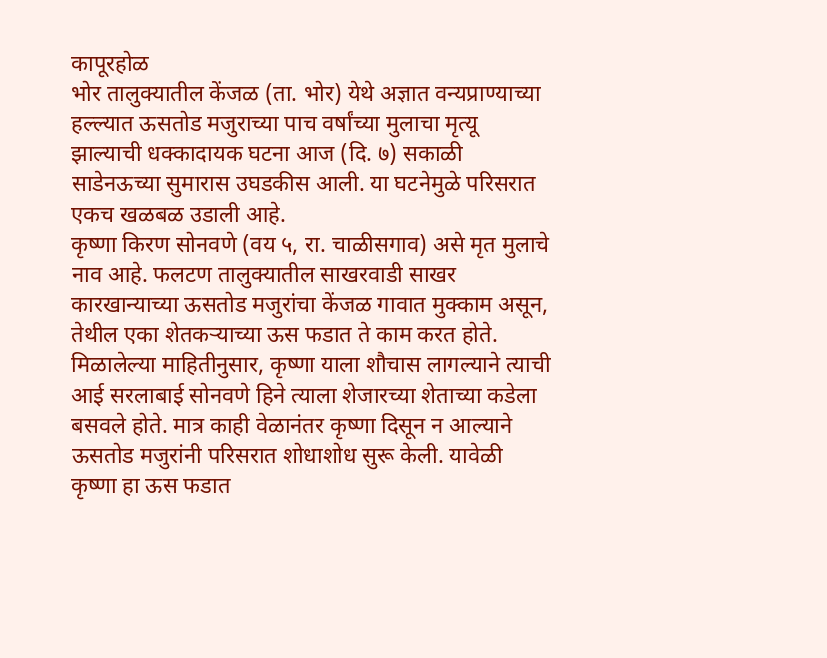कापूरहोळ
भोर तालुक्यातील केंजळ (ता. भोर) येथे अज्ञात वन्यप्राण्याच्या हल्ल्यात ऊसतोड मजुराच्या पाच वर्षांच्या मुलाचा मृत्यू झाल्याची धक्कादायक घटना आज (दि. ७) सकाळी साडेनऊच्या सुमारास उघडकीस आली. या घटनेमुळे परिसरात एकच खळबळ उडाली आहे.
कृष्णा किरण सोनवणे (वय ५, रा. चाळीसगाव) असे मृत मुलाचे नाव आहे. फलटण तालुक्यातील साखरवाडी साखर कारखान्याच्या ऊसतोड मजुरांचा केंजळ गावात मुक्काम असून, तेथील एका शेतकऱ्याच्या ऊस फडात ते काम करत होते.
मिळालेल्या माहितीनुसार, कृष्णा याला शौचास लागल्याने त्याची आई सरलाबाई सोनवणे हिने त्याला शेजारच्या शेताच्या कडेला बसवले होते. मात्र काही वेळानंतर कृष्णा दिसून न आल्याने ऊसतोड मजुरांनी परिसरात शोधाशोध सुरू केली. यावेळी कृष्णा हा ऊस फडात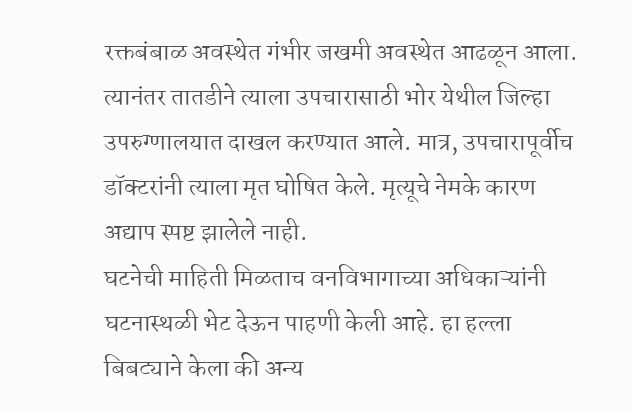रक्तबंबाळ अवस्थेत गंभीर जखमी अवस्थेत आढळून आला.
त्यानंतर तातडीने त्याला उपचारासाठी भोर येथील जिल्हा उपरुग्णालयात दाखल करण्यात आले. मात्र, उपचारापूर्वीच डॉक्टरांनी त्याला मृत घोषित केले. मृत्यूचे नेमके कारण अद्याप स्पष्ट झालेले नाही.
घटनेची माहिती मिळताच वनविभागाच्या अधिकाऱ्यांनी घटनास्थळी भेट देऊन पाहणी केली आहे. हा हल्ला बिबट्याने केला की अन्य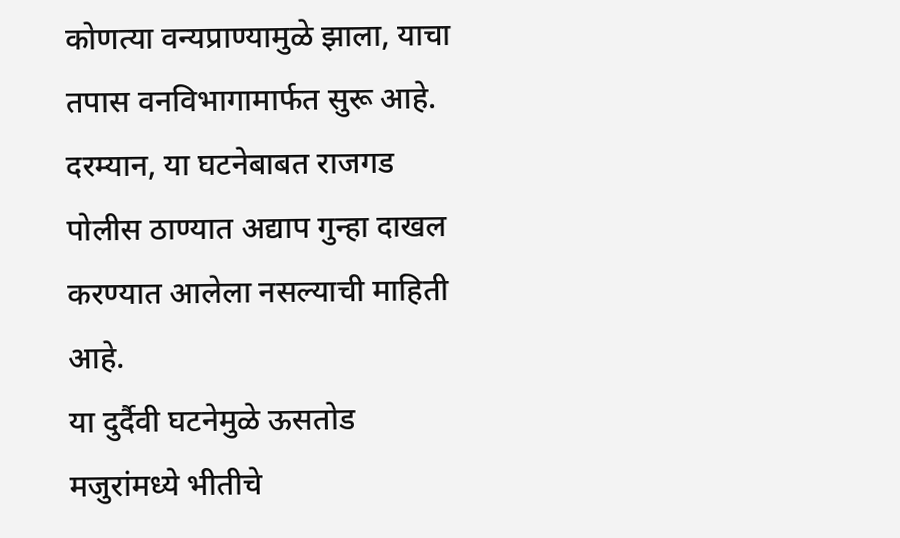कोणत्या वन्यप्राण्यामुळे झाला, याचा तपास वनविभागामार्फत सुरू आहे. दरम्यान, या घटनेबाबत राजगड पोलीस ठाण्यात अद्याप गुन्हा दाखल करण्यात आलेला नसल्याची माहिती आहे.
या दुर्दैवी घटनेमुळे ऊसतोड मजुरांमध्ये भीतीचे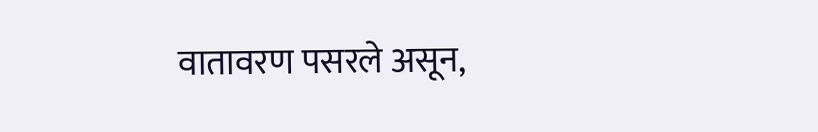वातावरण पसरले असून,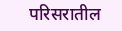परिसरातील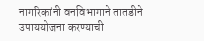नागरिकांनी वनविभागाने तातडीने उपाययोजना करण्याची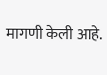मागणी केली आहे.